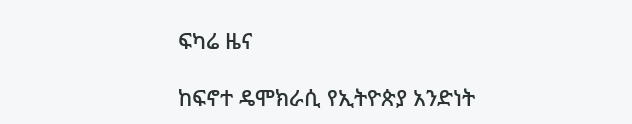ፍካሬ ዜና

ከፍኖተ ዴሞክራሲ የኢትዮጵያ አንድነት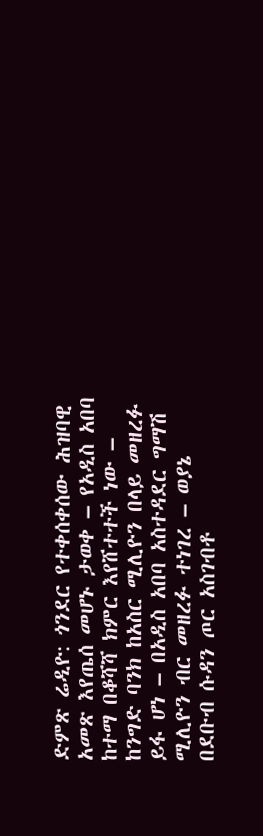ድምጽ ሬዲዮ: ጎንደር የተቀሰቀሰው ሕዝባዊ አመጽ እየጤሰ መሆኑ ታወቀ – የአዲስ አበባ ከተማ በቆሻሻ ክምር እየሸተተች ነው – ከንግድ ባንክ ከአስር ሚሊዮን በላይ መዘረፉ ይፋ ሆነ – በአዲስ አበባ አስተዳደር ግማሽ ሚሊዮን ብር መዘረፉ ተነገረ – ወያኔ በደቡብ ሱዳን ጦር አስገብቶ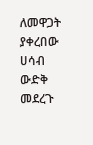ለመዋጋት ያቀረበው ሀሳብ ውድቅ መደረጉ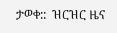ታወቀ::  ዝርዝር ዜና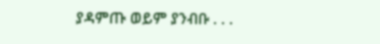ያዳምጡ ወይም ያንብቡ . . .